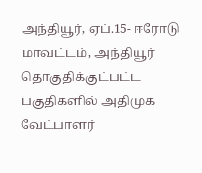அந்தியூர், ஏப்.15- ஈரோடு மாவட்டம், அந்தியூர் தொகுதிக்குட்பட்ட பகுதிகளில் அதிமுக வேட்பாளர்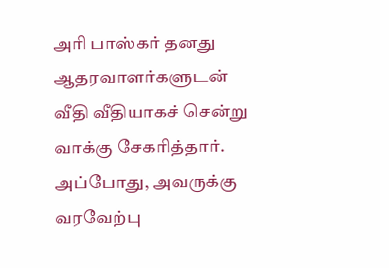அரி பாஸ்கர் தனது ஆதரவாளர்களுடன் வீதி வீதியாகச் சென்று வாக்கு சேகரித்தார். அப்போது, அவருக்கு வரவேற்பு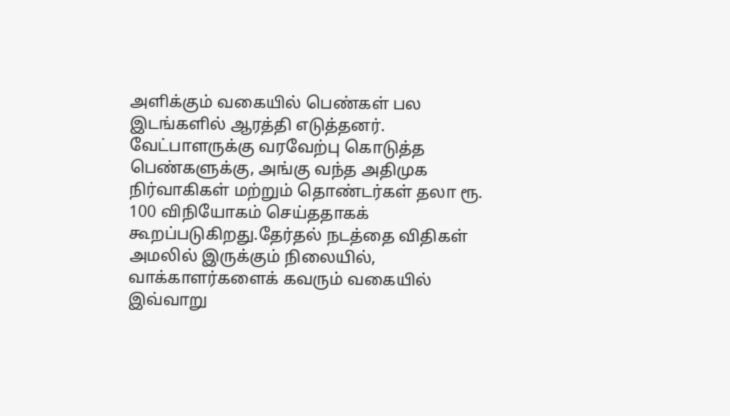அளிக்கும் வகையில் பெண்கள் பல இடங்களில் ஆரத்தி எடுத்தனர்.
வேட்பாளருக்கு வரவேற்பு கொடுத்த பெண்களுக்கு, அங்கு வந்த அதிமுக நிர்வாகிகள் மற்றும் தொண்டர்கள் தலா ரூ. 100 விநியோகம் செய்ததாகக் கூறப்படுகிறது.தேர்தல் நடத்தை விதிகள் அமலில் இருக்கும் நிலையில், வாக்காளர்களைக் கவரும் வகையில் இவ்வாறு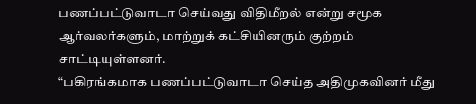பணப்பட்டுவாடா செய்வது விதிமீறல் என்று சமூக ஆர்வலர்களும், மாற்றுக் கட்சியினரும் குற்றம் சாட்டியுள்ளனர்.
“பகிரங்கமாக பணப்பட்டுவாடா செய்த அதிமுகவினர் மீது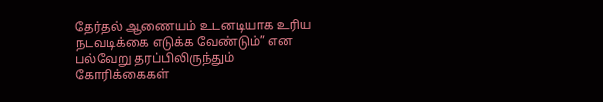தேர்தல் ஆணையம் உடனடியாக உரிய நடவடிக்கை எடுக்க வேண்டும்” என பல்வேறு தரப்பிலிருந்தும் கோரிக்கைகள்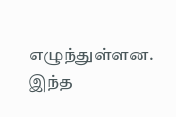எழுந்துள்ளன.
இந்த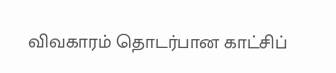விவகாரம் தொடர்பான காட்சிப்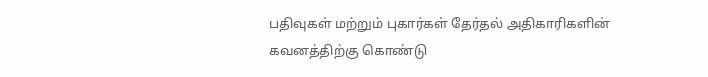பதிவுகள் மற்றும் புகார்கள் தேர்தல் அதிகாரிகளின் கவனத்திற்கு கொண்டு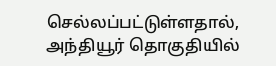செல்லப்பட்டுள்ளதால், அந்தியூர் தொகுதியில்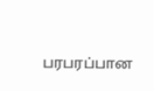பரபரப்பான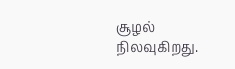சூழல் நிலவுகிறது.